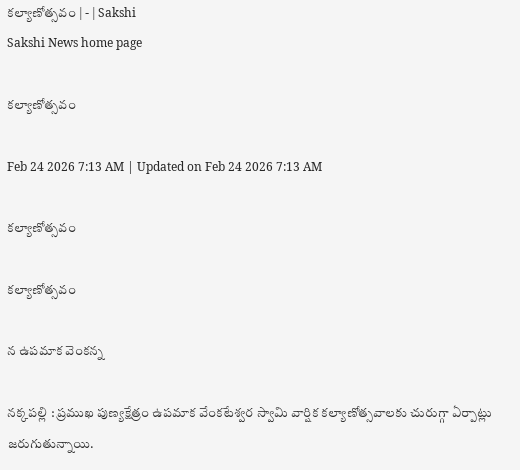కల్యాణోత్సవం | - | Sakshi
Sakshi News home page

కల్యాణోత్సవం

Feb 24 2026 7:13 AM | Updated on Feb 24 2026 7:13 AM

కల్యాణోత్సవం

కల్యాణోత్సవం

న ఉపమాక వెంకన్న

నక్కపల్లి : ప్రముఖ పుణ్యక్షేత్రం ఉపమాక వేంకటేశ్వర స్వామి వార్షిక కల్యాణోత్సవాలకు చురుగ్గా ఏర్పాట్లు జరుగుతున్నాయి.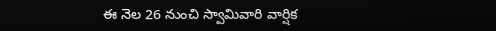ఈ నెల 26 నుంచి స్వామివారి వార్షిక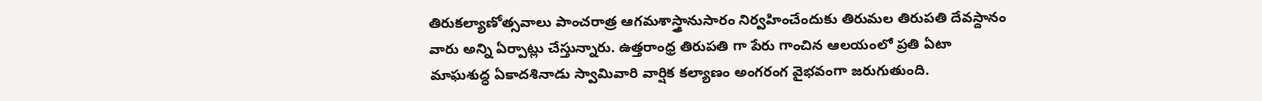తిరుకల్యాణోత్సవాలు పాంచరాత్ర ఆగమశాస్త్రానుసారం నిర్వహించేందుకు తిరుమల తిరుపతి దేవస్దానం వారు అన్ని ఏర్పాట్లు చేస్తున్నారు. ఉత్తరాంధ్ర తిరుపతి గా పేరు గాంచిన ఆలయంలో ప్రతి ఏటా మాఘశుద్ధ ఏకాదశినాడు స్వామివారి వార్షిక కల్యాణం అంగరంగ వైభవంగా జరుగుతుంది.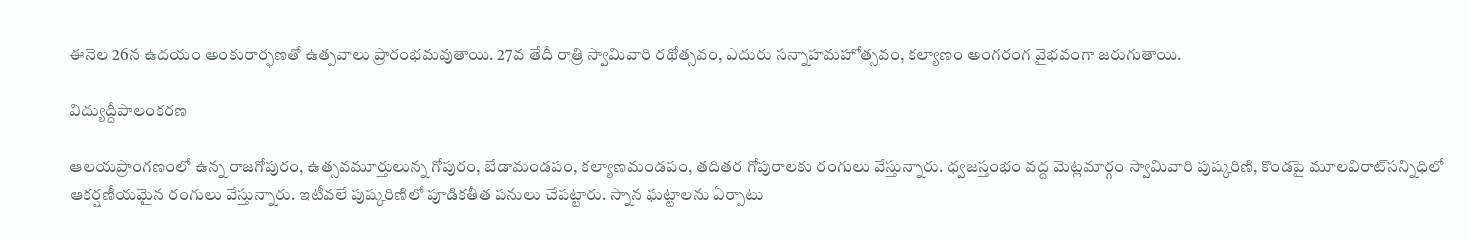ఈనెల 26న ఉదయం అంకురార్ఫణతో ఉత్పవాలు ప్రారంభమవుతాయి. 27వ తేదీ రాత్రి స్వామివారి రథోత్సవం, ఎదురు సన్నాహమహోత్సవం, కల్యాణం అంగరంగ వైభవంగా జరుగుతాయి.

విద్యుద్దీపాలంకరణ

ఆలయప్రాంగణంలో ఉన్న రాజగోపురం, ఉత్సవమూర్తులున్న గోపురం, బేడామండపం, కల్యాణమండపం, తదితర గోపురాలకు రంగులు వేస్తున్నారు. ధ్వజస్తంభం వద్ద మెట్లమార్గం స్వామివారి పుష్కరిణి, కొండపై మూలవిరాట్‌సన్నిధిలో ఆకర్షణీయమైన రంగులు వేస్తున్నారు. ఇటీవలే పుష్కరిణిలో పూడికతీత పనులు చేపట్టారు. స్నాన ఘట్టాలను ఏర్పాటు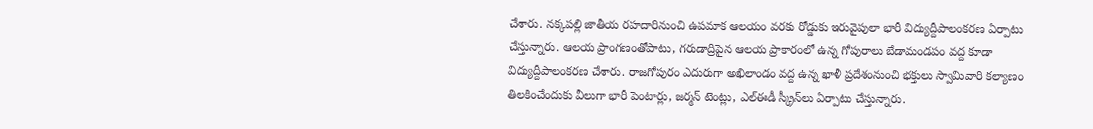చేశారు. నక్కపల్లి జాతీయ రహదారినుంచి ఉపమాక ఆలయం వరకు రోడ్డుకు ఇరువైపులా భారీ విద్యుద్దీపాలంకరణ ఏర్పాటు చేస్తున్నారు. ఆలయ ప్రాంగణంతోపాటు, గరుడాద్రిపైన ఆలయ ప్రాకారంలో ఉన్న గోపురాలు బేడామండపం వద్ద కూడా విద్యుద్దీపాలంకరణ చేశారు. రాజగోపురం ఎదురుగా అఖిలాండం వద్ద ఉన్న ఖాళీ ప్రదేశంనుంచి భక్తులు స్వామివారి కల్యాణం తిలకించేందుకు వీలుగా భారీ పెంటార్లు, జర్మన్‌ టెంట్లు, ఎల్‌ఈడీ స్క్రీన్‌లు ఏర్పాటు చేస్తున్నారు.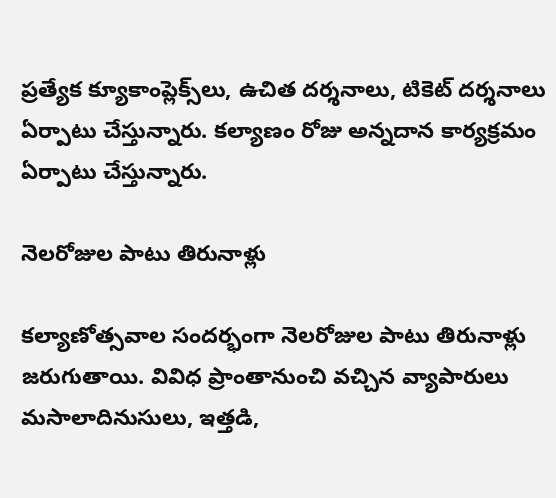ప్రత్యేక క్యూకాంప్లెక్స్‌లు, ఉచిత దర్శనాలు, టికెట్‌ దర్శనాలు ఏర్పాటు చేస్తున్నారు. కల్యాణం రోజు అన్నదాన కార్యక్రమం ఏర్పాటు చేస్తున్నారు.

నెలరోజుల పాటు తిరునాళ్లు

కల్యాణోత్సవాల సందర్భంగా నెలరోజుల పాటు తిరునాళ్లు జరుగుతాయి. వివిధ ప్రాంతానుంచి వచ్చిన వ్యాపారులు మసాలాదినుసులు, ఇత్తడి,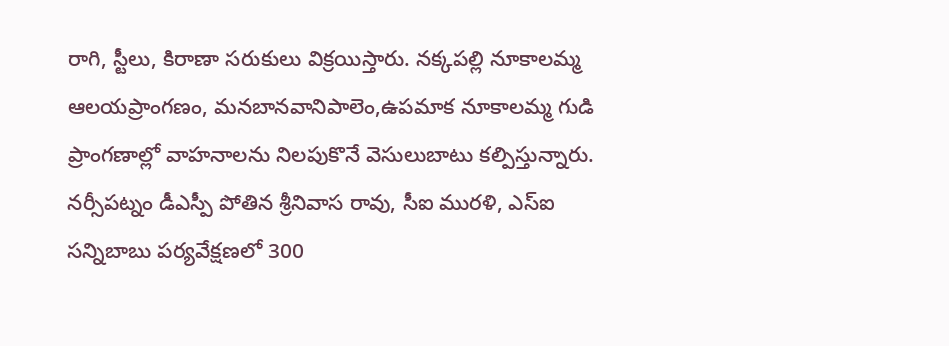రాగి, స్టీలు, కిరాణా సరుకులు విక్రయిస్తారు. నక్కపల్లి నూకాలమ్మ ఆలయప్రాంగణం, మనబానవానిపాలెం,ఉపమాక నూకాలమ్మ గుడి ప్రాంగణాల్లో వాహనాలను నిలపుకొనే వెసులుబాటు కల్పిస్తున్నారు. నర్సీపట్నం డీఎస్పీ పోతిన శ్రీనివాస రావు, సీఐ మురళి, ఎస్‌ఐ సన్నిబాబు పర్యవేక్షణలో 300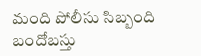మంది పోలీసు సిబ్బంది బందోబస్తు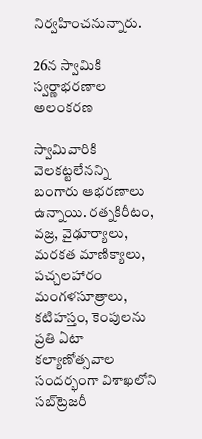నిర్వహించనున్నారు.

26న స్వామికి స్వర్ణాభరణాల అలంకరణ

స్వామివారికి వెలకట్టలేనన్ని బంగారు ఆభరణాలు ఉన్నాయి. రత్నకిరీటం, వజ్ర, వైఢూర్యాలు, మరకత మాణిక్యాలు, పచ్చలహారం మంగళసూత్రాలు, కటిహస్తం, కెంపులను ప్రతి ఏటా కల్యాణోత్సవాల సందర్భంగా విశాఖలోని సబ్‌ట్రెజరీ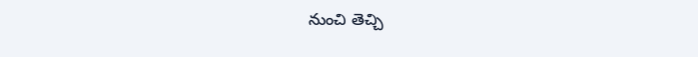నుంచి తెచ్చి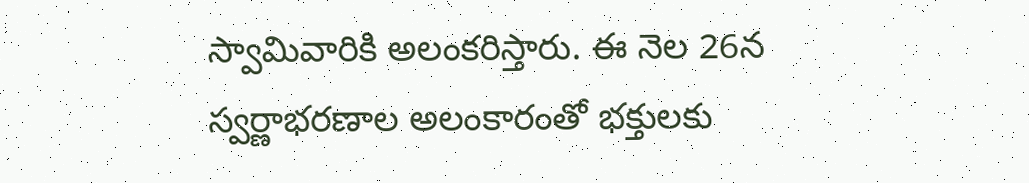స్వామివారికి అలంకరిస్తారు. ఈ నెల 26న స్వర్ణాభరణాల అలంకారంతో భక్తులకు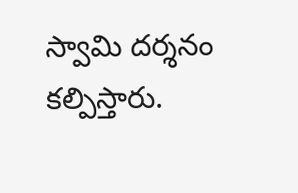స్వామి దర్శనం కల్పిస్తారు.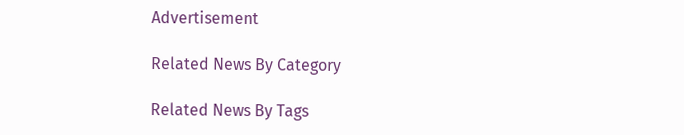Advertisement

Related News By Category

Related News By Tags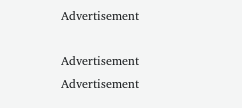Advertisement

Advertisement
Advertisement